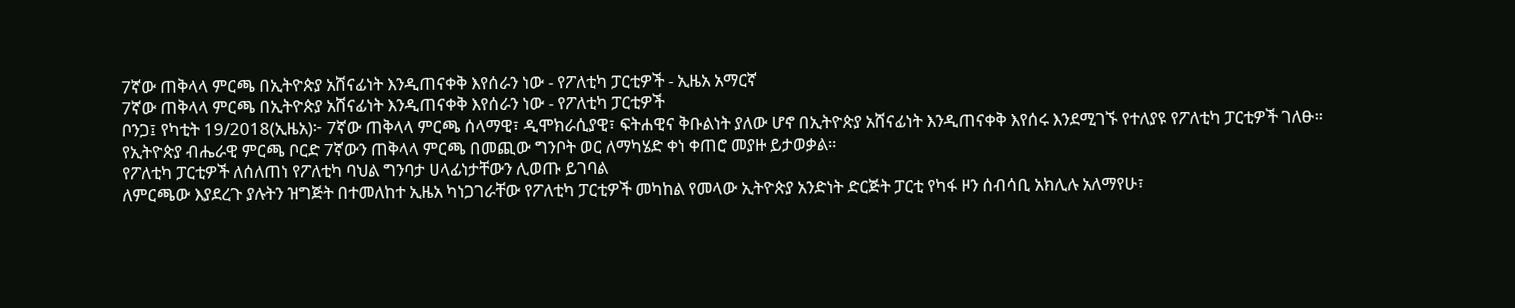7ኛው ጠቅላላ ምርጫ በኢትዮጵያ አሸናፊነት እንዲጠናቀቅ እየሰራን ነው - የፖለቲካ ፓርቲዎች - ኢዜአ አማርኛ
7ኛው ጠቅላላ ምርጫ በኢትዮጵያ አሸናፊነት እንዲጠናቀቅ እየሰራን ነው - የፖለቲካ ፓርቲዎች
ቦንጋ፤ የካቲት 19/2018(ኢዜአ)፦ 7ኛው ጠቅላላ ምርጫ ሰላማዊ፣ ዲሞክራሲያዊ፣ ፍትሐዊና ቅቡልነት ያለው ሆኖ በኢትዮጵያ አሸናፊነት እንዲጠናቀቅ እየሰሩ እንደሚገኙ የተለያዩ የፖለቲካ ፓርቲዎች ገለፁ።
የኢትዮጵያ ብሔራዊ ምርጫ ቦርድ 7ኛውን ጠቅላላ ምርጫ በመጪው ግንቦት ወር ለማካሄድ ቀነ ቀጠሮ መያዙ ይታወቃል።
የፖለቲካ ፓርቲዎች ለሰለጠነ የፖለቲካ ባህል ግንባታ ሀላፊነታቸውን ሊወጡ ይገባል
ለምርጫው እያደረጉ ያሉትን ዝግጅት በተመለከተ ኢዜአ ካነጋገራቸው የፖለቲካ ፓርቲዎች መካከል የመላው ኢትዮጵያ አንድነት ድርጅት ፓርቲ የካፋ ዞን ሰብሳቢ አክሊሉ አለማየሁ፣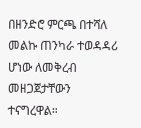በዘንድሮ ምርጫ በተሻለ መልኩ ጠንካራ ተወዳዳሪ ሆነው ለመቅረብ መዘጋጀታቸውን ተናግረዋል።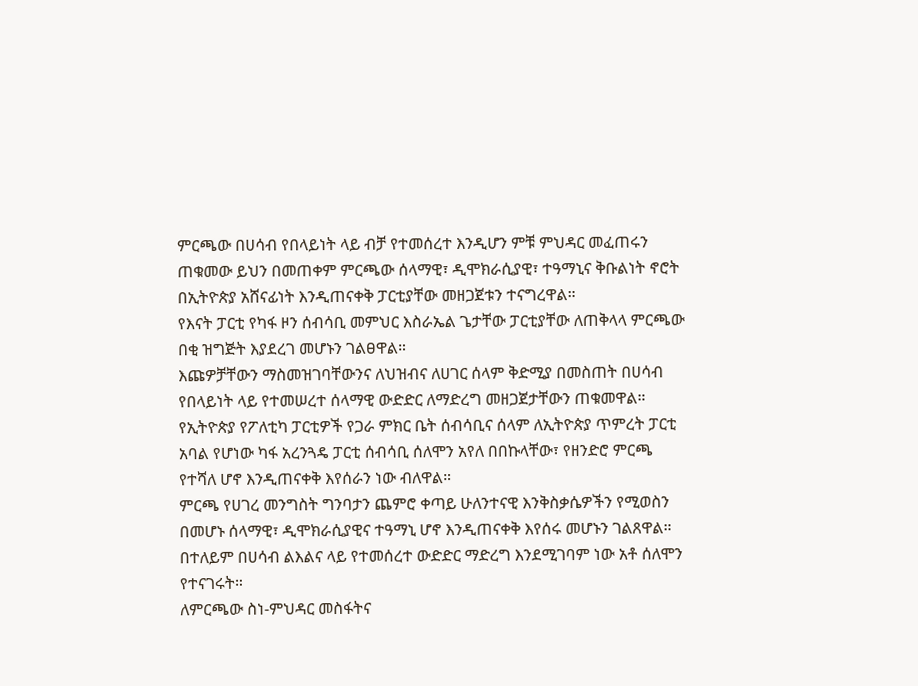ምርጫው በሀሳብ የበላይነት ላይ ብቻ የተመሰረተ እንዲሆን ምቹ ምህዳር መፈጠሩን ጠቁመው ይህን በመጠቀም ምርጫው ሰላማዊ፣ ዲሞክራሲያዊ፣ ተዓማኒና ቅቡልነት ኖሮት በኢትዮጵያ አሸናፊነት እንዲጠናቀቅ ፓርቲያቸው መዘጋጀቱን ተናግረዋል።
የእናት ፓርቲ የካፋ ዞን ሰብሳቢ መምህር እስራኤል ጌታቸው ፓርቲያቸው ለጠቅላላ ምርጫው በቂ ዝግጅት እያደረገ መሆኑን ገልፀዋል።
እጩዎቻቸውን ማስመዝገባቸውንና ለህዝብና ለሀገር ሰላም ቅድሚያ በመስጠት በሀሳብ የበላይነት ላይ የተመሠረተ ሰላማዊ ውድድር ለማድረግ መዘጋጀታቸውን ጠቁመዋል።
የኢትዮጵያ የፖለቲካ ፓርቲዎች የጋራ ምክር ቤት ሰብሳቢና ሰላም ለኢትዮጵያ ጥምረት ፓርቲ አባል የሆነው ካፋ አረንጓዴ ፓርቲ ሰብሳቢ ሰለሞን አየለ በበኩላቸው፣ የዘንድሮ ምርጫ የተሻለ ሆኖ እንዲጠናቀቅ እየሰራን ነው ብለዋል።
ምርጫ የሀገረ መንግስት ግንባታን ጨምሮ ቀጣይ ሁለንተናዊ እንቅስቃሴዎችን የሚወስን በመሆኑ ሰላማዊ፣ ዲሞክራሲያዊና ተዓማኒ ሆኖ እንዲጠናቀቅ እየሰሩ መሆኑን ገልጸዋል።
በተለይም በሀሳብ ልእልና ላይ የተመሰረተ ውድድር ማድረግ እንደሚገባም ነው አቶ ሰለሞን የተናገሩት።
ለምርጫው ስነ-ምህዳር መስፋትና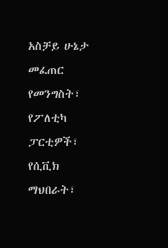አስቻይ ሁኔታ መፈጠር የመንግስት፣ የፖለቲካ ፓርቲዎች፣ የሲቪክ ማህበራት፣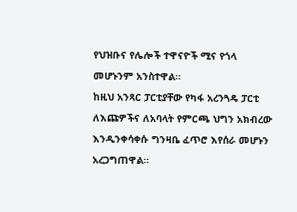የህዝቡና የሌሎች ተዋናዮች ሚና የጎላ መሆኑንም አንስተዋል።
ከዚህ አንጻር ፓርቲያቸው የካፋ አረንጓዴ ፓርቲ ለእጩዎችና ለአባላት የምርጫ ህግን አክብረው እንዲንቀሳቀሱ ግንዛቤ ፈጥሮ እየሰራ መሆኑን አረጋግጠዋል።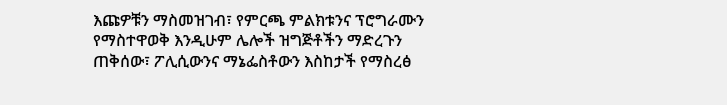እጩዎቹን ማስመዝገብ፣ የምርጫ ምልክቱንና ፕሮግራሙን የማስተዋወቅ እንዲሁም ሌሎች ዝግጅቶችን ማድረጉን ጠቅሰው፣ ፖሊሲውንና ማኔፌስቶውን እስከታች የማስረፅ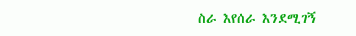ስራ እየሰራ እንደሚገኝ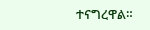ተናግረዋል።